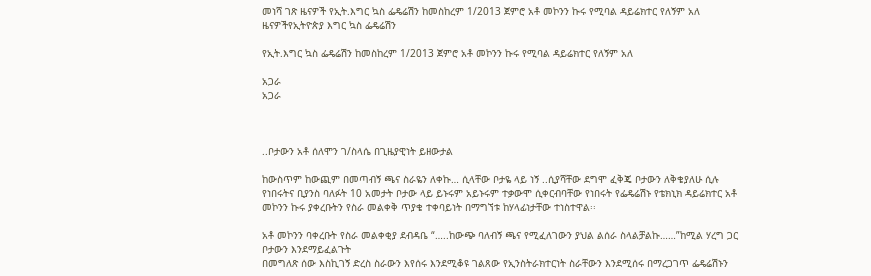መነሻ ገጽ ዜናዎች የኢት.እግር ኳስ ፌዴሬሽን ከመስከረም 1/2013 ጀምሮ አቶ መኮንን ኩሩ የሚባል ዳይሬክተር የለኝም አለ
ዜናዎችየኢትዮጵያ እግር ኳስ ፌዴሬሽን

የኢት.እግር ኳስ ፌዴሬሽን ከመስከረም 1/2013 ጀምሮ አቶ መኮንን ኩሩ የሚባል ዳይሬክተር የለኝም አለ

አጋራ
አጋራ



..ቦታውን አቶ ሰለሞን ገ/ስላሴ በጊዜያዊነት ይዘውታል

ከውስጥም ከውጪም በመጣብኝ ጫና ስራዬን ለቀኩ… ሲላቸው ቦታዬ ላይ ነኝ ..ሲያሻቸው ደግሞ ፈቅጄ ቦታውን ለቅቄያለሁ ሲሉ የነበሩትና ቢያንስ ባለፉት 10 አመታት ቦታው ላይ ይኑሩም አይኑሩም ተቃውሞ ሲቀርብባቸው የነበሩት የፌዴሬሽኑ የቴክኒክ ዳይሬክተር አቶ መኮንን ኩሩ ያቀረቡትን የስራ መልቀቅ ጥያቄ ተቀባይነት በማግኘቱ ከሃላፊነታቸው ተነስተዋል፡፡

አቶ መኮንን ባቀረቡት የስራ መልቀቂያ ደብዳቤ “…..ከውጭ ባለብኝ ጫና የሚፈለገውን ያህል ልሰራ ስላልቻልኩ……”ከሚል ሃረግ ጋር ቦታውን እንደማይፈልጉት
በመግለጽ ሰው እስኪገኝ ድረስ ስራውን እየሰሩ እንደሚቆዩ ገልጸው የኢንስትራክተርነት ስራቸውን እንደሚሰሩ በማረጋገጥ ፌዴሬሽኑን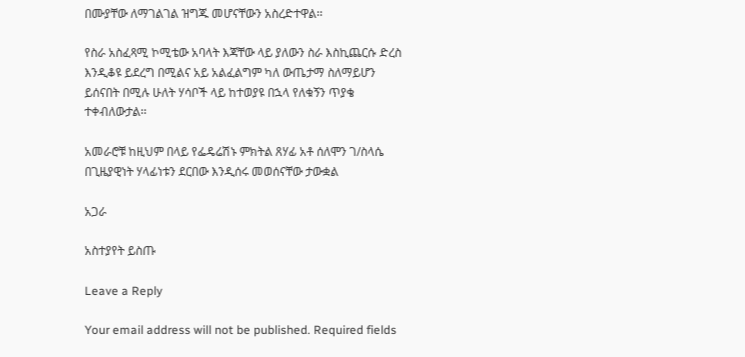በሙያቸው ለማገልገል ዝግጁ መሆናቸውን አስረድተዋል፡፡

የስራ አስፈጻሚ ኮሚቴው አባላት እጃቸው ላይ ያለውን ስራ እስኪጨርሱ ድረስ እንዲቆዩ ይደረግ በሚልና አይ አልፈልግም ካለ ውጤታማ ስለማይሆን ይሰናበት በሚሉ ሁለት ሃሳቦች ላይ ከተወያዩ በኋላ የለቁኝን ጥያቄ ተቀብለውታል፡፡

አመራሮቹ ከዚህም በላይ የፌዴሬሽኑ ምክትል ጸሃፊ አቶ ሰለሞን ገ/ስላሴ በጊዜያዊነት ሃላፊነቱን ደርበው እንዲሰሩ መወሰናቸው ታውቋል

አጋራ

አስተያየት ይስጡ

Leave a Reply

Your email address will not be published. Required fields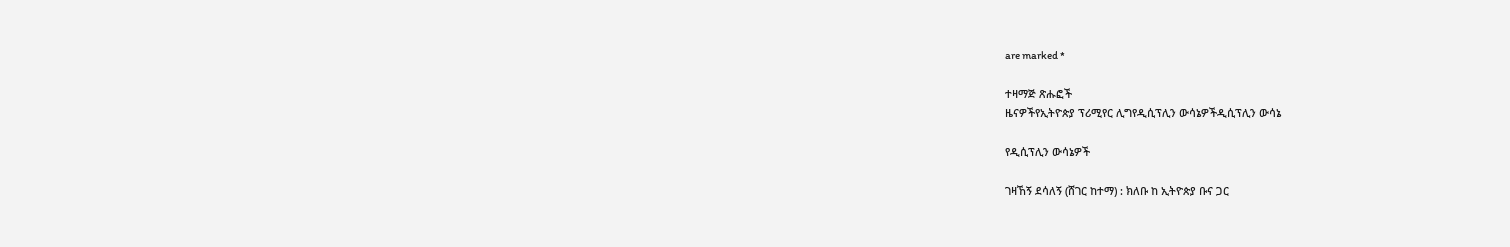are marked *

ተዛማጅ ጽሑፎች
ዜናዎችየኢትዮጵያ ፕሪሚየር ሊግየዲሲፕሊን ውሳኔዎችዲሲፕሊን ውሳኔ

የዲሲፕሊን ውሳኔዎች

ገዛኸኝ ደሳለኝ (ሸገር ከተማ) : ክለቡ ከ ኢትዮጵያ ቡና ጋር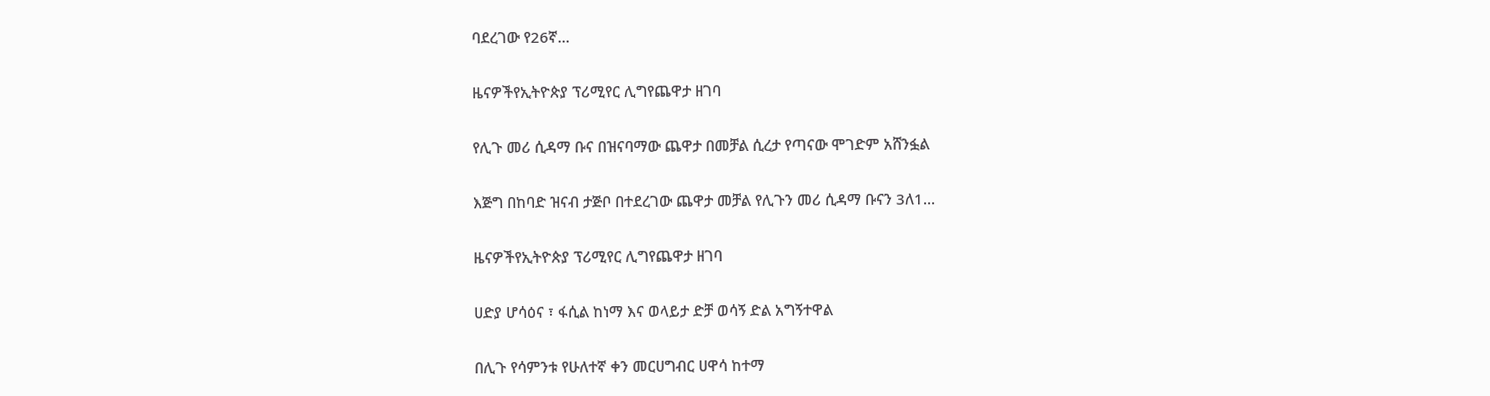ባደረገው የ26ኛ...

ዜናዎችየኢትዮጵያ ፕሪሚየር ሊግየጨዋታ ዘገባ

የሊጉ መሪ ሲዳማ ቡና በዝናባማው ጨዋታ በመቻል ሲረታ የጣናው ሞገድም አሸንፏል

እጅግ በከባድ ዝናብ ታጅቦ በተደረገው ጨዋታ መቻል የሊጉን መሪ ሲዳማ ቡናን 3ለ1...

ዜናዎችየኢትዮጵያ ፕሪሚየር ሊግየጨዋታ ዘገባ

ሀድያ ሆሳዕና ፣ ፋሲል ከነማ እና ወላይታ ድቻ ወሳኝ ድል አግኝተዋል

በሊጉ የሳምንቱ የሁለተኛ ቀን መርሀግብር ሀዋሳ ከተማ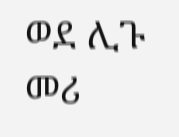ወደ ሊጉ መሪ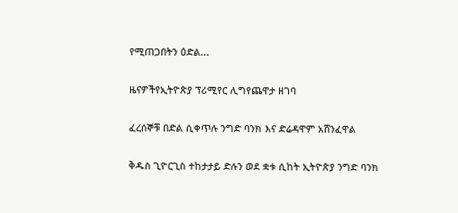የሚጠጋበትን ዕድል...

ዜናዎችየኢትዮጵያ ፕሪሚየር ሊግየጨዋታ ዘገባ

ፈረሰኞቹ በድል ሲቀጥሉ ንግድ ባንክ እና ድሬዳዋም አሸንፈዋል

ቅዱስ ጊዮርጊስ ተከታታይ ድሉን ወደ ቋቱ ሲከት ኢትዮጵያ ንግድ ባንክ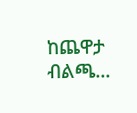ከጨዋታ ብልጫ...